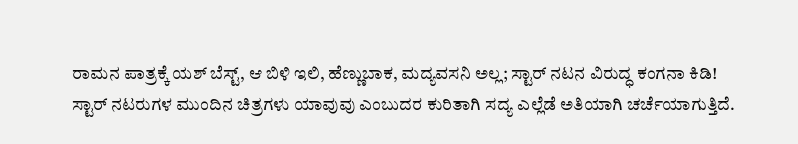ರಾಮನ ಪಾತ್ರಕ್ಕೆ ಯಶ್ ಬೆಸ್ಟ್, ಆ ಬಿಳಿ ಇಲಿ, ಹೆಣ್ಣುಬಾಕ, ಮದ್ಯವಸನಿ ಅಲ್ಲ; ಸ್ಟಾರ್ ನಟನ ವಿರುದ್ಧ ಕಂಗನಾ ಕಿಡಿ!
ಸ್ಟಾರ್ ನಟರುಗಳ ಮುಂದಿನ ಚಿತ್ರಗಳು ಯಾವುವು ಎಂಬುದರ ಕುರಿತಾಗಿ ಸದ್ಯ ಎಲ್ಲೆಡೆ ಅತಿಯಾಗಿ ಚರ್ಚೆಯಾಗುತ್ತಿದೆ.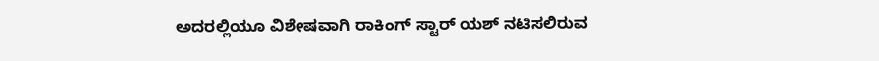ಅದರಲ್ಲಿಯೂ ವಿಶೇಷವಾಗಿ ರಾಕಿಂಗ್ ಸ್ಟಾರ್ ಯಶ್ ನಟಿಸಲಿರುವ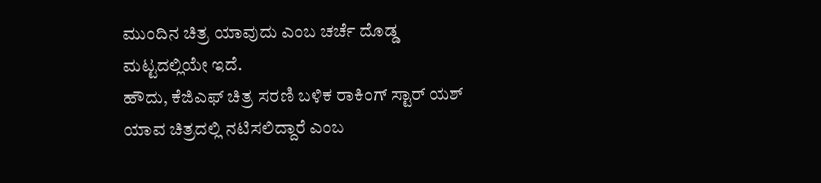ಮುಂದಿನ ಚಿತ್ರ ಯಾವುದು ಎಂಬ ಚರ್ಚೆ ದೊಡ್ಡ ಮಟ್ಟದಲ್ಲಿಯೇ ಇದೆ.
ಹೌದು, ಕೆಜಿಎಫ್ ಚಿತ್ರ ಸರಣಿ ಬಳಿಕ ರಾಕಿಂಗ್ ಸ್ಟಾರ್ ಯಶ್ ಯಾವ ಚಿತ್ರದಲ್ಲಿ ನಟಿಸಲಿದ್ದಾರೆ ಎಂಬ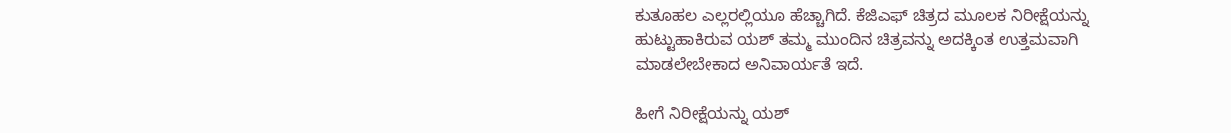ಕುತೂಹಲ ಎಲ್ಲರಲ್ಲಿಯೂ ಹೆಚ್ಚಾಗಿದೆ. ಕೆಜಿಎಫ್ ಚಿತ್ರದ ಮೂಲಕ ನಿರೀಕ್ಷೆಯನ್ನು ಹುಟ್ಟುಹಾಕಿರುವ ಯಶ್ ತಮ್ಮ ಮುಂದಿನ ಚಿತ್ರವನ್ನು ಅದಕ್ಕಿಂತ ಉತ್ತಮವಾಗಿ ಮಾಡಲೇಬೇಕಾದ ಅನಿವಾರ್ಯತೆ ಇದೆ.

ಹೀಗೆ ನಿರೀಕ್ಷೆಯನ್ನು ಯಶ್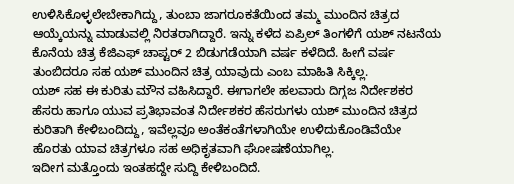ಉಳಿಸಿಕೊಳ್ಳಲೇಬೇಕಾಗಿದ್ದು, ತುಂಬಾ ಜಾಗರೂಕತೆಯಿಂದ ತಮ್ಮ ಮುಂದಿನ ಚಿತ್ರದ ಆಯ್ಕೆಯನ್ನು ಮಾಡುವಲ್ಲಿ ನಿರತರಾಗಿದ್ದಾರೆ. ಇನ್ನು ಕಳೆದ ಏಪ್ರಿಲ್ ತಿಂಗಳಿಗೆ ಯಶ್ ನಟನೆಯ ಕೊನೆಯ ಚಿತ್ರ ಕೆಜಿಎಫ್ ಚಾಪ್ಟರ್ 2 ಬಿಡುಗಡೆಯಾಗಿ ವರ್ಷ ಕಳೆದಿದೆ. ಹೀಗೆ ವರ್ಷ ತುಂಬಿದರೂ ಸಹ ಯಶ್ ಮುಂದಿನ ಚಿತ್ರ ಯಾವುದು ಎಂಬ ಮಾಹಿತಿ ಸಿಕ್ಕಿಲ್ಲ.
ಯಶ್ ಸಹ ಈ ಕುರಿತು ಮೌನ ವಹಿಸಿದ್ದಾರೆ. ಈಗಾಗಲೇ ಹಲವಾರು ದಿಗ್ಗಜ ನಿರ್ದೇಶಕರ ಹೆಸರು ಹಾಗೂ ಯುವ ಪ್ರತಿಭಾವಂತ ನಿರ್ದೇಶಕರ ಹೆಸರುಗಳು ಯಶ್ ಮುಂದಿನ ಚಿತ್ರದ ಕುರಿತಾಗಿ ಕೇಳಿಬಂದಿದ್ದು, ಇವೆಲ್ಲವೂ ಅಂತೆಕಂತೆಗಳಾಗಿಯೇ ಉಳಿದುಕೊಂಡಿವೆಯೇ ಹೊರತು ಯಾವ ಚಿತ್ರಗಳೂ ಸಹ ಅಧಿಕೃತವಾಗಿ ಘೋಷಣೆಯಾಗಿಲ್ಲ.
ಇದೀಗ ಮತ್ತೊಂದು ಇಂತಹದ್ದೇ ಸುದ್ದಿ ಕೇಳಿಬಂದಿದೆ.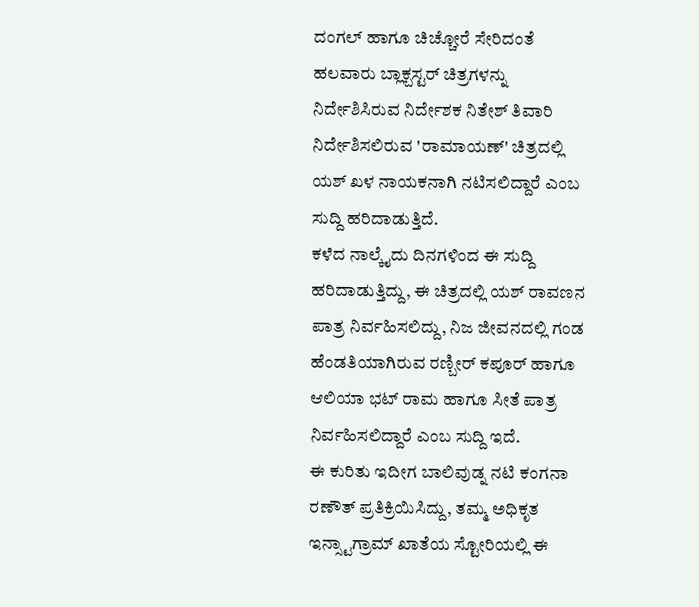ದಂಗಲ್ ಹಾಗೂ ಚಿಚ್ಚೋರೆ ಸೇರಿದಂತೆ ಹಲವಾರು ಬ್ಲಾಕ್ಬಸ್ಟರ್ ಚಿತ್ರಗಳನ್ನು ನಿರ್ದೇಶಿಸಿರುವ ನಿರ್ದೇಶಕ ನಿತೇಶ್ ತಿವಾರಿ ನಿರ್ದೇಶಿಸಲಿರುವ 'ರಾಮಾಯಣ್' ಚಿತ್ರದಲ್ಲಿ ಯಶ್ ಖಳ ನಾಯಕನಾಗಿ ನಟಿಸಲಿದ್ದಾರೆ ಎಂಬ ಸುದ್ದಿ ಹರಿದಾಡುತ್ತಿದೆ.
ಕಳೆದ ನಾಲ್ಕೈದು ದಿನಗಳಿಂದ ಈ ಸುದ್ದಿ ಹರಿದಾಡುತ್ತಿದ್ದು, ಈ ಚಿತ್ರದಲ್ಲಿ ಯಶ್ ರಾವಣನ ಪಾತ್ರ ನಿರ್ವಹಿಸಲಿದ್ದು, ನಿಜ ಜೀವನದಲ್ಲಿ ಗಂಡ ಹೆಂಡತಿಯಾಗಿರುವ ರಣ್ಬೀರ್ ಕಪೂರ್ ಹಾಗೂ ಆಲಿಯಾ ಭಟ್ ರಾಮ ಹಾಗೂ ಸೀತೆ ಪಾತ್ರ ನಿರ್ವಹಿಸಲಿದ್ದಾರೆ ಎಂಬ ಸುದ್ದಿ ಇದೆ.
ಈ ಕುರಿತು ಇದೀಗ ಬಾಲಿವುಡ್ನ ನಟಿ ಕಂಗನಾ ರಣೌತ್ ಪ್ರತಿಕ್ರಿಯಿಸಿದ್ದು, ತಮ್ಮ ಅಧಿಕೃತ ಇನ್ಸ್ಟಾಗ್ರಾಮ್ ಖಾತೆಯ ಸ್ಟೋರಿಯಲ್ಲಿ ಈ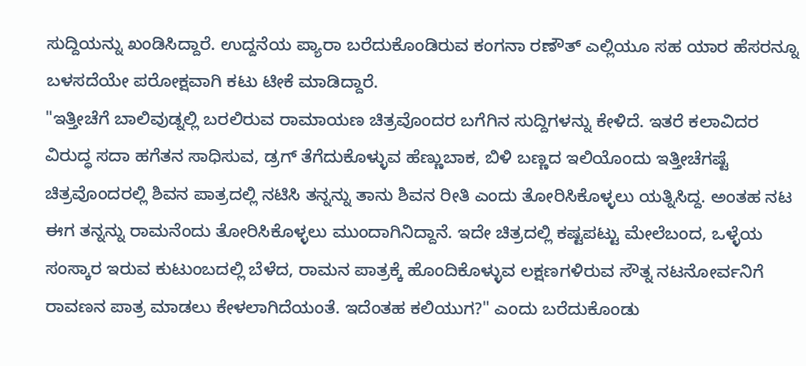ಸುದ್ದಿಯನ್ನು ಖಂಡಿಸಿದ್ದಾರೆ. ಉದ್ದನೆಯ ಪ್ಯಾರಾ ಬರೆದುಕೊಂಡಿರುವ ಕಂಗನಾ ರಣೌತ್ ಎಲ್ಲಿಯೂ ಸಹ ಯಾರ ಹೆಸರನ್ನೂ ಬಳಸದೆಯೇ ಪರೋಕ್ಷವಾಗಿ ಕಟು ಟೀಕೆ ಮಾಡಿದ್ದಾರೆ.
"ಇತ್ತೀಚೆಗೆ ಬಾಲಿವುಡ್ನಲ್ಲಿ ಬರಲಿರುವ ರಾಮಾಯಣ ಚಿತ್ರವೊಂದರ ಬಗೆಗಿನ ಸುದ್ದಿಗಳನ್ನು ಕೇಳಿದೆ. ಇತರೆ ಕಲಾವಿದರ ವಿರುದ್ಧ ಸದಾ ಹಗೆತನ ಸಾಧಿಸುವ, ಡ್ರಗ್ ತೆಗೆದುಕೊಳ್ಳುವ ಹೆಣ್ಣುಬಾಕ, ಬಿಳಿ ಬಣ್ಣದ ಇಲಿಯೊಂದು ಇತ್ತೀಚೆಗಷ್ಟೆ ಚಿತ್ರವೊಂದರಲ್ಲಿ ಶಿವನ ಪಾತ್ರದಲ್ಲಿ ನಟಿಸಿ ತನ್ನನ್ನು ತಾನು ಶಿವನ ರೀತಿ ಎಂದು ತೋರಿಸಿಕೊಳ್ಳಲು ಯತ್ನಿಸಿದ್ದ. ಅಂತಹ ನಟ ಈಗ ತನ್ನನ್ನು ರಾಮನೆಂದು ತೋರಿಸಿಕೊಳ್ಳಲು ಮುಂದಾಗಿನಿದ್ದಾನೆ. ಇದೇ ಚಿತ್ರದಲ್ಲಿ ಕಷ್ಟಪಟ್ಟು ಮೇಲೆಬಂದ, ಒಳ್ಳೆಯ ಸಂಸ್ಕಾರ ಇರುವ ಕುಟುಂಬದಲ್ಲಿ ಬೆಳೆದ, ರಾಮನ ಪಾತ್ರಕ್ಕೆ ಹೊಂದಿಕೊಳ್ಳುವ ಲಕ್ಷಣಗಳಿರುವ ಸೌತ್ನ ನಟನೋರ್ವನಿಗೆ ರಾವಣನ ಪಾತ್ರ ಮಾಡಲು ಕೇಳಲಾಗಿದೆಯಂತೆ. ಇದೆಂತಹ ಕಲಿಯುಗ?" ಎಂದು ಬರೆದುಕೊಂಡು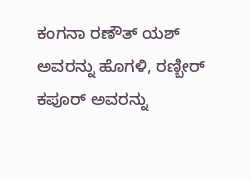ಕಂಗನಾ ರಣೌತ್ ಯಶ್ ಅವರನ್ನು ಹೊಗಳಿ, ರಣ್ಬೀರ್ ಕಪೂರ್ ಅವರನ್ನು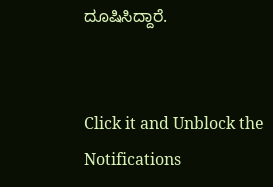ದೂಷಿಸಿದ್ದಾರೆ.


Click it and Unblock the Notifications